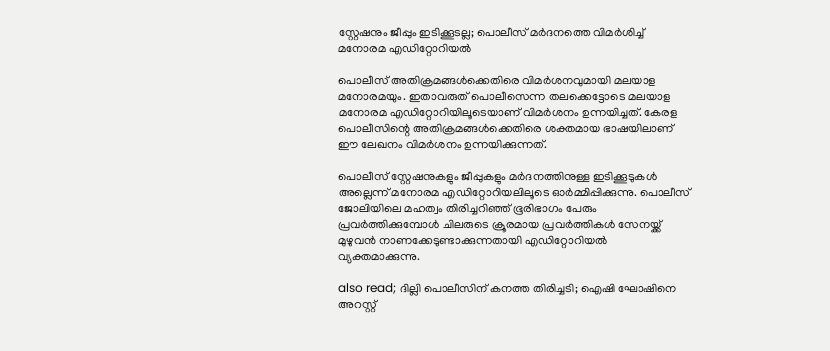സ്റ്റേഷനും ജീപ്പും ഇടിക്കൂടല്ല; പൊലീസ് മർദനത്തെ വിമർശിച്ച് മനോരമ എഡിറ്റോറിയൽ

പൊലീസ് അതിക്രമങ്ങൾക്കെതിരെ വിമർശനവുമായി മലയാള മനോരമയും. ഇതാവരുത് പൊലീസെന്ന തലക്കെട്ടോടെ മലയാള മനോരമ എഡിറ്റോറിയിലൂടെയാണ് വിമർശനം ഉന്നയിച്ചത്. കേരള പൊലീസിന്റെ അതിക്രമങ്ങൾക്കെതിരെ ശക്തമായ ഭാഷയിലാണ് ഈ ലേഖനം വിമർശനം ഉന്നയിക്കുന്നത്.

പൊലീസ് സ്റ്റേഷനുകളും ജീപ്പുകളും മർദനത്തിനുള്ള ഇടിക്കൂടുകൾ അല്ലെന്ന് മനോരമ എഡിറ്റോറിയലിലൂടെ ഓർമ്മിപ്പിക്കുന്നു. പൊലീസ് ജോലിയിലെ മഹത്വം തിരിച്ചറിഞ്ഞ് ഭൂരിഭാഗം പേരും പ്രവർത്തിക്കുമ്പോൾ ചിലരുടെ ക്രൂരമായ പ്രവർത്തികൾ സേനയ്ക്ക് മുഴുവൻ നാണക്കേടുണ്ടാക്കുന്നതായി എഡിറ്റോറിയൽ വ്യക്തമാക്കുന്നു.

also read; ദില്ലി പൊലീസിന് കനത്ത തിരിച്ചടി; ഐഷി ഘോഷിനെ അറസ്റ്റ്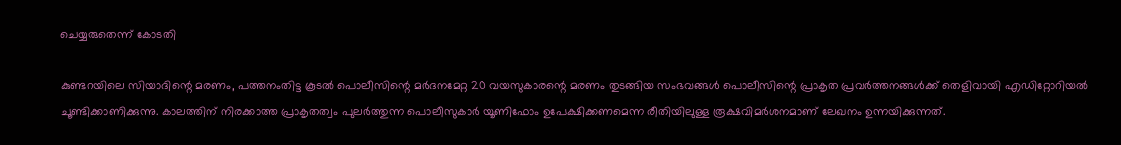ചെയ്യരുതെന്ന് കോടതി

കുണ്ടറയിലെ സിയാദിന്റെ മരണം, പത്തനംതിട്ട കൂടൽ പൊലീസിന്റെ മർദനമേറ്റ 20 വയസുകാരന്റെ മരണം തുടങ്ങിയ സംഭവങ്ങൾ പൊലീസിന്റെ പ്രാകൃത പ്രവർത്തനങ്ങൾക്ക് തെളിവായി എഡിറ്റോറിയൽ ചൂണ്ടിക്കാണിക്കുന്നു. കാലത്തിന് നിരക്കാത്ത പ്രാകൃതത്വം പുലർത്തുന്ന പൊലീസുകാർ യൂണിഫോം ഉപേക്ഷിക്കണമെന്ന രീതിയിലുള്ള രൂക്ഷവിമർശനമാണ് ലേഖനം ഉന്നയിക്കുന്നത്.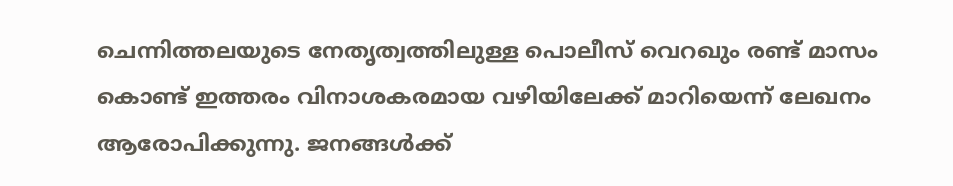ചെന്നിത്തലയുടെ നേതൃത്വത്തിലുള്ള പൊലീസ് വെറഖും രണ്ട് മാസം കൊണ്ട് ഇത്തരം വിനാശകരമായ വഴിയിലേക്ക് മാറിയെന്ന് ലേഖനം ആരോപിക്കുന്നു. ജനങ്ങൾക്ക്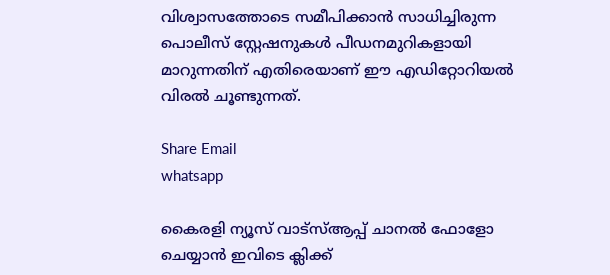വിശ്വാസത്തോടെ സമീപിക്കാൻ സാധിച്ചിരുന്ന പൊലീസ് സ്റ്റേഷനുകൾ പീഡനമുറികളായി മാറുന്നതിന് എതിരെയാണ് ഈ എഡിറ്റോറിയൽ വിരൽ ചൂണ്ടുന്നത്.

Share Email
whatsapp

കൈരളി ന്യൂസ് വാട്‌സ്ആപ്പ് ചാനല്‍ ഫോളോ ചെയ്യാന്‍ ഇവിടെ ക്ലിക്ക്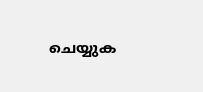ചെയ്യുക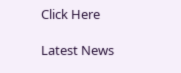Click Here

Latest News